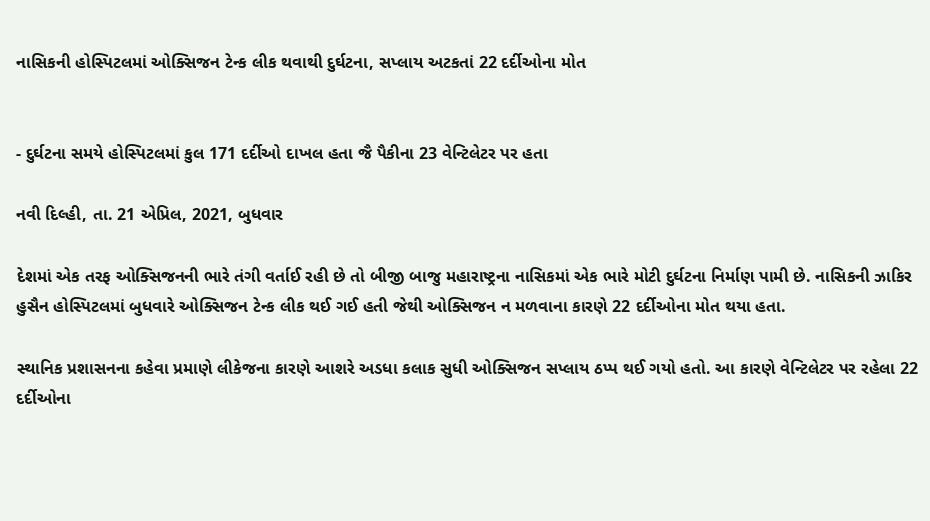નાસિકની હોસ્પિટલમાં ઓક્સિજન ટેન્ક લીક થવાથી દુર્ઘટના, સપ્લાય અટકતાં 22 દર્દીઓના મોત


- દુર્ઘટના સમયે હોસ્પિટલમાં કુલ 171 દર્દીઓ દાખલ હતા જૈ પૈકીના 23 વેન્ટિલેટર પર હતા

નવી દિલ્હી, તા. 21 એપ્રિલ, 2021, બુધવાર

દેશમાં એક તરફ ઓક્સિજનની ભારે તંગી વર્તાઈ રહી છે તો બીજી બાજુ મહારાષ્ટ્રના નાસિકમાં એક ભારે મોટી દુર્ઘટના નિર્માણ પામી છે. નાસિકની ઝાકિર હુસૈન હોસ્પિટલમાં બુધવારે ઓક્સિજન ટેન્ક લીક થઈ ગઈ હતી જેથી ઓક્સિજન ન મળવાના કારણે 22 દર્દીઓના મોત થયા હતા.

સ્થાનિક પ્રશાસનના કહેવા પ્રમાણે લીકેજના કારણે આશરે અડધા કલાક સુધી ઓક્સિજન સપ્લાય ઠપ્પ થઈ ગયો હતો. આ કારણે વેન્ટિલેટર પર રહેલા 22 દર્દીઓના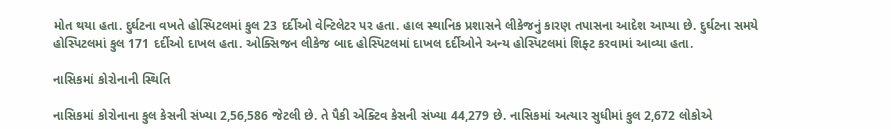મોત થયા હતા. દુર્ઘટના વખતે હોસ્પિટલમાં કુલ 23 દર્દીઓ વેન્ટિલેટર પર હતા. હાલ સ્થાનિક પ્રશાસને લીકેજનું કારણ તપાસના આદેશ આપ્યા છે. દુર્ઘટના સમયે હોસ્પિટલમાં કુલ 171 દર્દીઓ દાખલ હતા. ઓક્સિજન લીકેજ બાદ હોસ્પિટલમાં દાખલ દર્દીઓને અન્ય હોસ્પિટલમાં શિફ્ટ કરવામાં આવ્યા હતા.

નાસિકમાં કોરોનાની સ્થિતિ

નાસિકમાં કોરોનાના કુલ કેસની સંખ્યા 2,56,586 જેટલી છે. તે પૈકી એક્ટિવ કેસની સંખ્યા 44,279 છે. નાસિકમાં અત્યાર સુધીમાં કુલ 2,672 લોકોએ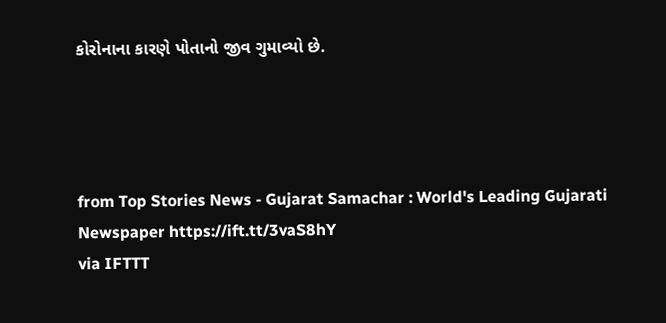કોરોનાના કારણે પોતાનો જીવ ગુમાવ્યો છે.




from Top Stories News - Gujarat Samachar : World's Leading Gujarati Newspaper https://ift.tt/3vaS8hY
via IFTTT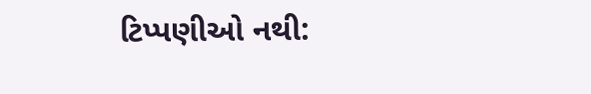ટિપ્પણીઓ નથી: